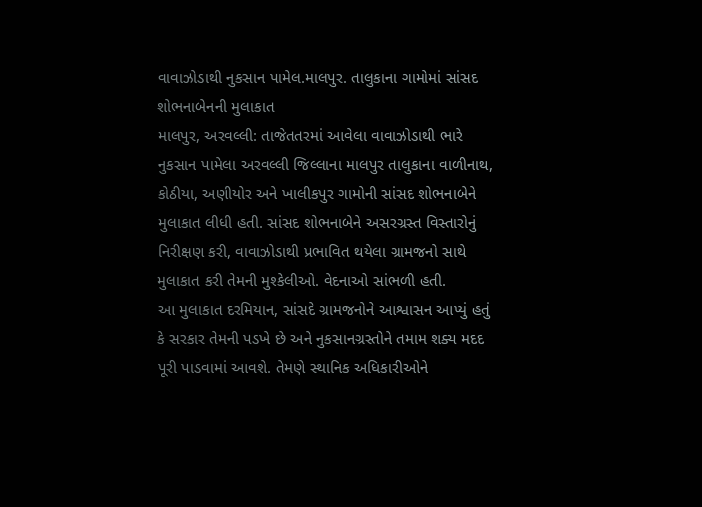વાવાઝોડાથી નુકસાન પામેલ.માલપુર. તાલુકાના ગામોમાં સાંસદ શોભનાબેનની મુલાકાત
માલપુર, અરવલ્લી: તાજેતતરમાં આવેલા વાવાઝોડાથી ભારે નુકસાન પામેલા અરવલ્લી જિલ્લાના માલપુર તાલુકાના વાળીનાથ, કોઠીયા, અણીયોર અને ખાલીકપુર ગામોની સાંસદ શોભનાબેને મુલાકાત લીધી હતી. સાંસદ શોભનાબેને અસરગ્રસ્ત વિસ્તારોનું નિરીક્ષણ કરી, વાવાઝોડાથી પ્રભાવિત થયેલા ગ્રામજનો સાથે મુલાકાત કરી તેમની મુશ્કેલીઓ. વેદનાઓ સાંભળી હતી.
આ મુલાકાત દરમિયાન, સાંસદે ગ્રામજનોને આશ્વાસન આપ્યું હતું કે સરકાર તેમની પડખે છે અને નુકસાનગ્રસ્તોને તમામ શક્ય મદદ પૂરી પાડવામાં આવશે. તેમણે સ્થાનિક અધિકારીઓને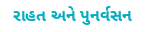રાહત અને પુનર્વસન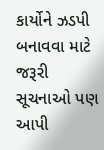કાર્યોને ઝડપી બનાવવા માટે જરૂરી સૂચનાઓ પણ આપી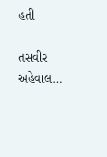હતી

તસવીર અહેવાલ…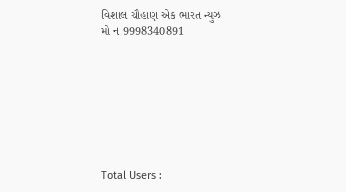વિશાલ ચૌહાણ એક ભારત ન્યુઝ
મો ન 9998340891








Total Users :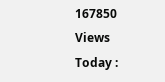167850
Views Today :